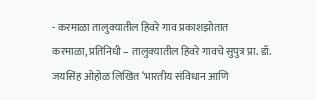- करमाळा तालुक्यातील हिवरे गाव प्रकाशझोतात
करमाळा, प्रतिनिधी – तालुक्यातील हिवरे गावचे सुपुत्र प्रा. डॉ. जयसिंह ओहोळ लिखित ‘भारतीय संविधान आणि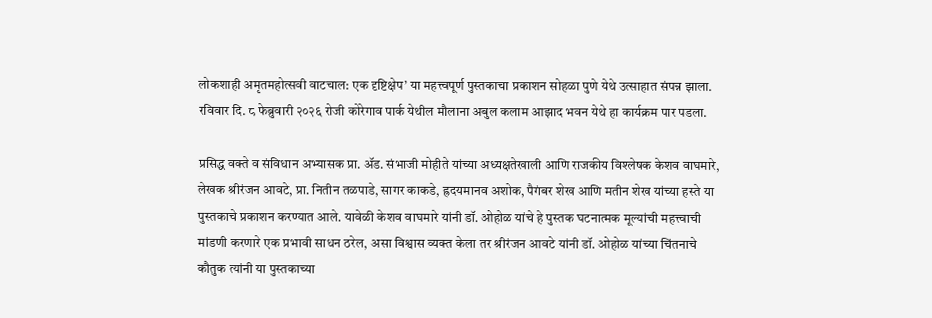लोकशाही अमृतमहोत्सवी वाटचाल: एक दृष्टिक्षेप’ या महत्त्वपूर्ण पुस्तकाचा प्रकाशन सोहळा पुणे येथे उत्साहात संपन्न झाला. रविवार दि. ८ फेब्रुवारी २०२६ रोजी कोरेगाव पार्क येथील मौलाना अबुल कलाम आझाद भवन येथे हा कार्यक्रम पार पडला.

प्रसिद्ध वक्ते व संविधान अभ्यासक प्रा. ॲड. संभाजी मोहीते यांच्या अध्यक्षतेखाली आणि राजकीय विश्लेषक केशव वाघमारे, लेखक श्रीरंजन आवटे, प्रा. नितीन तळपाडे, सागर काकडे, ह्रदयमानव अशोक, पैगंबर शेख आणि मतीन शेख यांच्या हस्ते या पुस्तकाचे प्रकाशन करण्यात आले. यावेळी केशव वाघमारे यांनी डॉ. ओहोळ यांचे हे पुस्तक घटनात्मक मूल्यांची महत्त्वाची मांडणी करणारे एक प्रभावी साधन ठरेल, असा विश्वास व्यक्त केला तर श्रीरंजन आवटे यांनी डॉ. ओहोळ यांच्या चिंतनाचे कौतुक त्यांनी या पुस्तकाच्या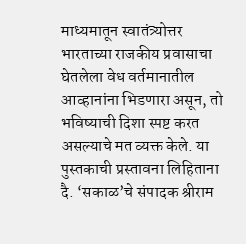माध्यमातून स्वातंत्र्योत्तर भारताच्या राजकीय प्रवासाचा घेतलेला वेध वर्तमानातील आव्हानांना भिडणारा असून, तो भविष्याची दिशा स्पष्ट करत असल्याचे मत व्यक्त केले. या पुस्तकाची प्रस्तावना लिहिताना दै. ‘सकाळ’चे संपादक श्रीराम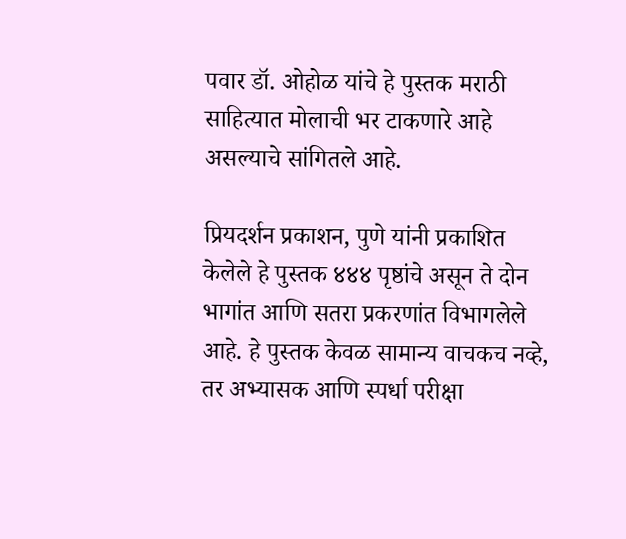पवार डॉ. ओहोळ यांचे हे पुस्तक मराठी साहित्यात मोलाची भर टाकणारे आहे असल्याचे सांगितले आहे.

प्रियदर्शन प्रकाशन, पुणे यांनी प्रकाशित केलेले हे पुस्तक ४४४ पृष्ठांचे असून ते दोन भागांत आणि सतरा प्रकरणांत विभागलेले आहे. हे पुस्तक केवळ सामान्य वाचकच नव्हे, तर अभ्यासक आणि स्पर्धा परीक्षा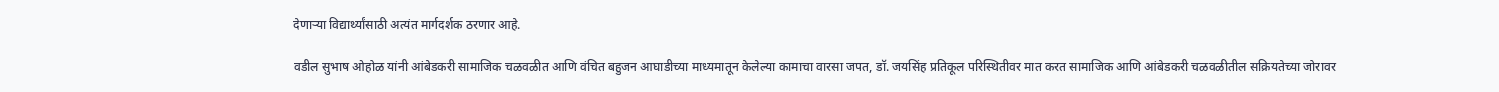देणाऱ्या विद्यार्थ्यांसाठी अत्यंत मार्गदर्शक ठरणार आहे.

वडील सुभाष ओहोळ यांनी आंबेडकरी सामाजिक चळवळीत आणि वंचित बहुजन आघाडीच्या माध्यमातून केलेल्या कामाचा वारसा जपत, डॉ. जयसिंह प्रतिकूल परिस्थितीवर मात करत सामाजिक आणि आंबेडकरी चळवळीतील सक्रियतेच्या जोरावर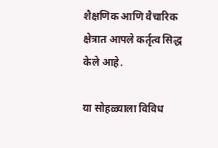शैक्षणिक आणि वैचारिक क्षेत्रात आपले कर्तृत्व सिद्ध केले आहे.

या सोहळ्याला विविध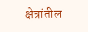क्षेत्रांतील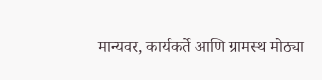मान्यवर, कार्यकर्ते आणि ग्रामस्थ मोठ्या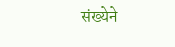संख्येने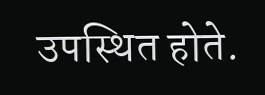उपस्थित होते.